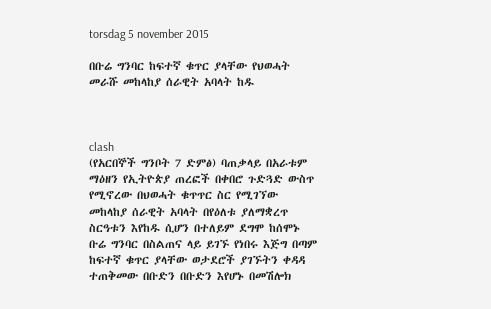torsdag 5 november 2015

በቡሬ ግንባር ከፍተኛ ቁጥር ያላቸው የህወሓት መራሹ መከላከያ ሰራዊት አባላት ከዱ



clash
(የአርበኞች ግንቦት 7 ድምፅ) ባጠቃላይ በአራቱም ማዕዘን የኢትዮጵያ ጠረፎች በቀበሮ ጉድጓድ ውስጥ የሚኖረው በህወሓት ቁጥጥር ስር የሚገኘው መከላከያ ሰራዊት አባላት በየዕለቱ ያለማቋረጥ ስርዓቱን እየከዱ ሲሆን በተለይም ደግሞ ከሰሞኑ ቡሬ ግንባር በስልጠና ላይ ይገኙ የነበሩ እጅግ በጣም ከፍተኛ ቁጥር ያላቸው ወታደሮች ያገኙትን ቀዳዳ ተጠቅመው በቡድን በቡድን እየሆኑ በመሽሎክ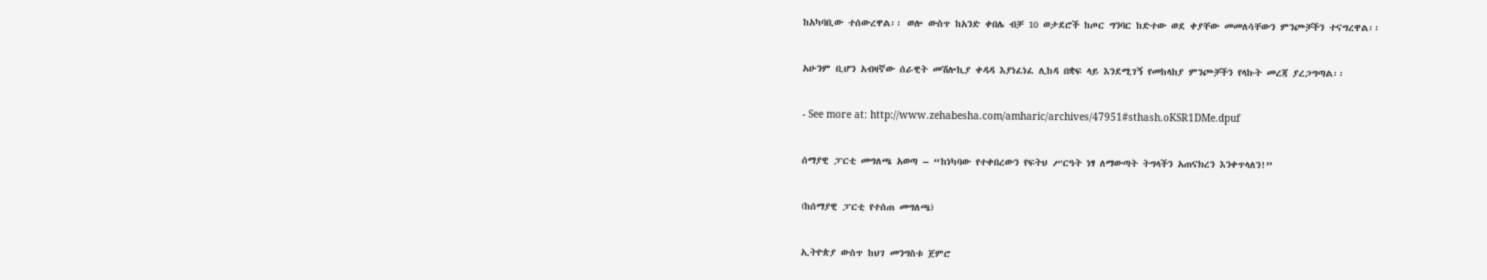ከአካባቢው ተሰውረዋል፡፡ ወሎ ውስጥ ከአንድ ቀበሌ ብቻ 10 ወታደሮች ከጦር ግንባር ከድተው ወደ ቀያቸው መመለሳቸውን ምንጮቻችን ተናግረዋል፡፡

አሁንም ቢሆን አብዛኛው ሰራዊት መሽሎኪያ ቀዳዳ እያነፈነፈ ሊከዳ በቋፍ ላይ እንደሚገኝ የመከላከያ ምንጮቻችን የላኩት መረጃ ያረጋግጣል፡፡

- See more at: http://www.zehabesha.com/amharic/archives/47951#sthash.oKSR1DMe.dpuf

ሰማያዊ ፓርቲ መግለጫ አወጣ – “ከነካባው የተቀበረውን የፍትህ ሥርዓት ነፃ ለማውጣት ትግላችን አጠናክረን እንቀጥላለን!”

(ከሰማያዊ ፓርቲ የተሰጠ መግለጫ)

ኢትዮጵያ ውስጥ ከህገ መንግስቱ ጀምሮ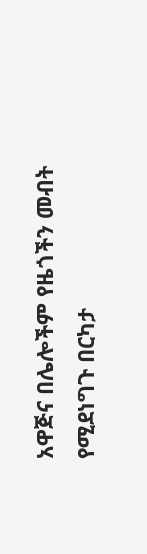አዋጅና በሌሎችም የዜጎችን መብት የሚደነግጉ በርካታ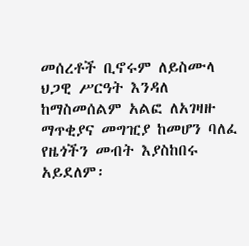መሰረቶች ቢኖሩም ለይስሙላ ህጋዊ ሥርዓት እንዳለ ከማስመሰልም አልፎ ለአገዛዙ ማጥቂያና መግዢያ ከመሆን ባለፈ የዜጎችን መብት እያስከበሩ አይደለም፡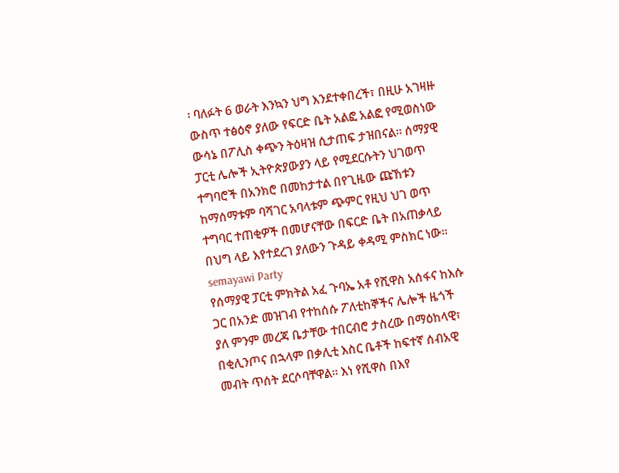፡ ባለፉት 6 ወራት እንኳን ህግ እንደተቀበረች፣ በዚሁ አገዛዙ ውስጥ ተፅዕኖ ያለው የፍርድ ቤት አልፎ አልፎ የሚወስነው ውሳኔ በፖሊስ ቀጭን ትዕዛዝ ሲታጠፍ ታዝበናል፡፡ ሰማያዊ ፓርቲ ሌሎች ኢትዮጵያውያን ላይ የሚደርሱትን ህገወጥ ተግባሮች በአንክሮ በመከታተል በየጊዜው ጩኸቱን ከማሰማቱም ባሻገር አባላቱም ጭምር የዚህ ህገ ወጥ ተግባር ተጠቂዎች በመሆናቸው በፍርድ ቤት በአጠቃላይ በህግ ላይ እየተደረገ ያለውን ጉዳይ ቀዳሚ ምስክር ነው፡፡
semayawi Party
የሰማያዊ ፓርቲ ምክትል አፈ ጉባኤ አቶ የሺዋስ አሰፋና ከእሱ ጋር በአንድ መዝገብ የተከሰሱ ፖለቲከኞችና ሌሎች ዜጎች ያለ ምንም መረጃ ቤታቸው ተበርብሮ ታስረው በማዕከላዊ፣ በቂሊንጦና በኋላም በቃሊቲ እስር ቤቶች ከፍተኛ ሰብአዊ መብት ጥሰት ደርሶባቸዋል፡፡ እነ የሺዋስ በእየ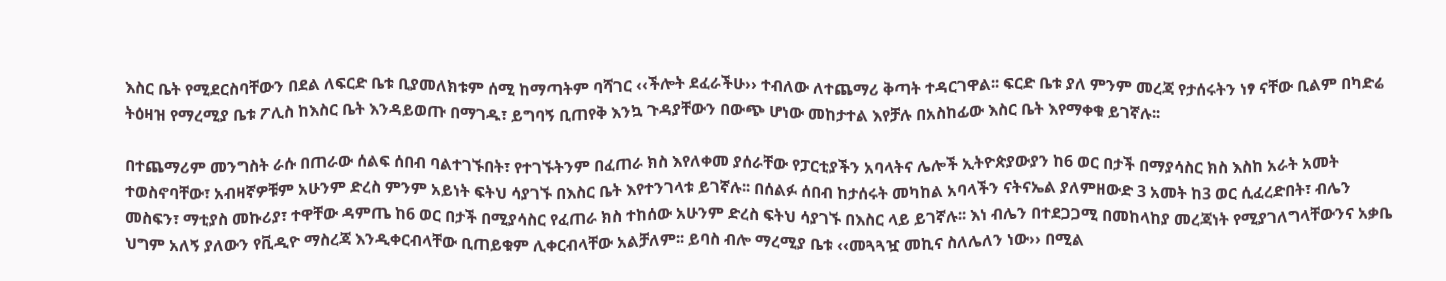እስር ቤት የሚደርስባቸውን በደል ለፍርድ ቤቱ ቢያመለክቱም ሰሚ ከማጣትም ባሻገር ‹‹ችሎት ደፈራችሁ›› ተብለው ለተጨማሪ ቅጣት ተዳርገዋል፡፡ ፍርድ ቤቱ ያለ ምንም መረጃ የታሰሩትን ነፃ ናቸው ቢልም በካድሬ ትዕዛዝ የማረሚያ ቤቱ ፖሊስ ከእስር ቤት እንዳይወጡ በማገዱ፣ ይግባኝ ቢጠየቅ እንኳ ጉዳያቸውን በውጭ ሆነው መከታተል እየቻሉ በአስከፊው እስር ቤት እየማቀቁ ይገኛሉ፡፡

በተጨማሪም መንግስት ራሱ በጠራው ሰልፍ ሰበብ ባልተገኙበት፣ የተገኙትንም በፈጠራ ክስ እየለቀመ ያሰራቸው የፓርቲያችን አባላትና ሌሎች ኢትዮጵያውያን ከ6 ወር በታች በማያሳስር ክስ እስከ አራት አመት ተወስኖባቸው፣ አብዛኛዎቹም አሁንም ድረስ ምንም አይነት ፍትህ ሳያገኙ በእስር ቤት እየተንገላቱ ይገኛሉ፡፡ በሰልፉ ሰበብ ከታሰሩት መካከል አባላችን ናትናኤል ያለምዘውድ 3 አመት ከ3 ወር ሲፈረድበት፣ ብሌን መስፍን፣ ማቲያስ መኩሪያ፣ ተዋቸው ዳምጤ ከ6 ወር በታች በሚያሳስር የፈጠራ ክስ ተከሰው አሁንም ድረስ ፍትህ ሳያገኙ በእስር ላይ ይገኛሉ፡፡ እነ ብሌን በተደጋጋሚ በመከላከያ መረጃነት የሚያገለግላቸውንና አቃቤ ህግም አለኝ ያለውን የቪዲዮ ማስረጃ እንዲቀርብላቸው ቢጠይቁም ሊቀርብላቸው አልቻለም፡፡ ይባስ ብሎ ማረሚያ ቤቱ ‹‹መጓጓዧ መኪና ስለሌለን ነው›› በሚል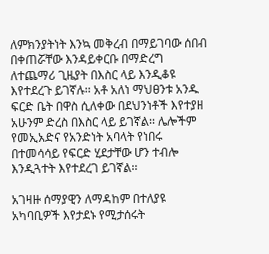ለምክንያትነት እንኳ መቅረብ በማይገባው ሰበብ በቀጠሯቸው እንዳይቀርቡ በማድረግ ለተጨማሪ ጊዜያት በእስር ላይ እንዲቆዩ እየተደረጉ ይገኛሉ፡፡ አቶ አለነ ማህፀንቱ አንዱ ፍርድ ቤት በዋስ ሲለቀው በደህንነቶች እየተያዘ አሁንም ድረስ በእስር ላይ ይገኛል፡፡ ሌሎችም የመኢአድና የአንድነት አባላት የነበሩ በተመሳሳይ የፍርድ ሂደታቸው ሆን ተብሎ እንዲጓተት እየተደረገ ይገኛል፡፡

አገዛዙ ሰማያዊን ለማዳከም በተለያዩ አካባቢዎች እየታደኑ የሚታሰሩት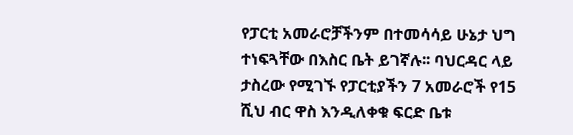የፓርቲ አመራሮቻችንም በተመሳሳይ ሁኔታ ህግ ተነፍጓቸው በእስር ቤት ይገኛሉ፡፡ ባህርዳር ላይ ታስረው የሚገኙ የፓርቲያችን 7 አመራሮች የ15 ሺህ ብር ዋስ እንዲለቀቁ ፍርድ ቤቱ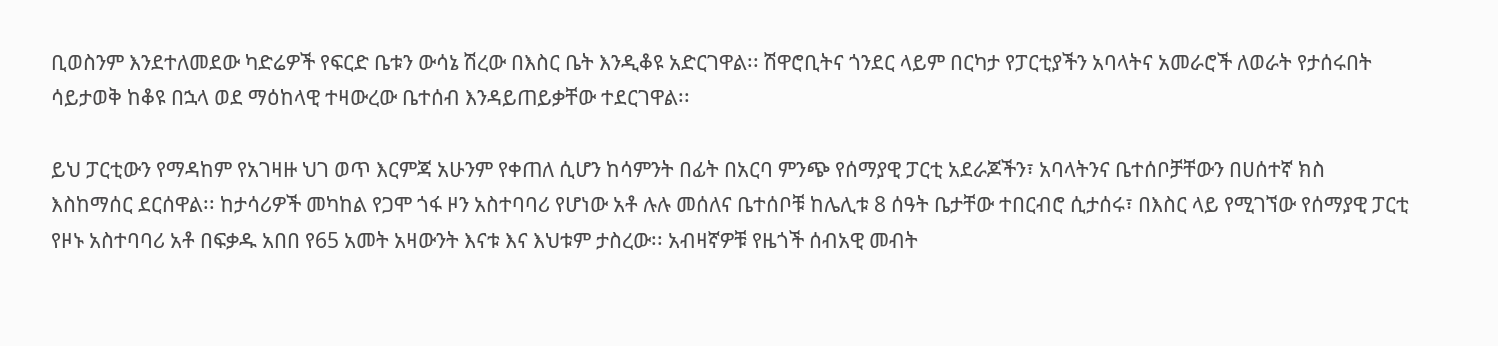ቢወስንም እንደተለመደው ካድሬዎች የፍርድ ቤቱን ውሳኔ ሽረው በእስር ቤት እንዲቆዩ አድርገዋል፡፡ ሽዋሮቢትና ጎንደር ላይም በርካታ የፓርቲያችን አባላትና አመራሮች ለወራት የታሰሩበት ሳይታወቅ ከቆዩ በኋላ ወደ ማዕከላዊ ተዛውረው ቤተሰብ እንዳይጠይቃቸው ተደርገዋል፡፡

ይህ ፓርቲውን የማዳከም የአገዛዙ ህገ ወጥ እርምጃ አሁንም የቀጠለ ሲሆን ከሳምንት በፊት በአርባ ምንጭ የሰማያዊ ፓርቲ አደራጆችን፣ አባላትንና ቤተሰቦቻቸውን በሀሰተኛ ክስ እስከማሰር ደርሰዋል፡፡ ከታሳሪዎች መካከል የጋሞ ጎፋ ዞን አስተባባሪ የሆነው አቶ ሉሉ መሰለና ቤተሰቦቹ ከሌሊቱ 8 ሰዓት ቤታቸው ተበርብሮ ሲታሰሩ፣ በእስር ላይ የሚገኘው የሰማያዊ ፓርቲ የዞኑ አስተባባሪ አቶ በፍቃዱ አበበ የ65 አመት አዛውንት እናቱ እና እህቱም ታስረው፡፡ አብዛኛዎቹ የዜጎች ሰብአዊ መብት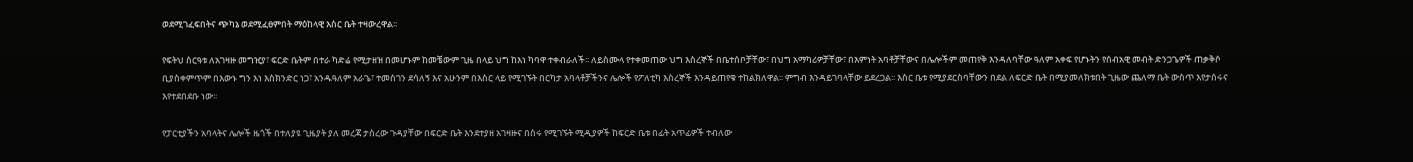ወደሚገፈፍበትና ጭካኔ ወደሚፈፀምበት ማዕከላዊ እስር ቤት ተዛውረዋል፡፡

የፍትህ ስርዓቱ ለአገዛዙ መግዢያ፣ ፍርድ ቤትም በተራ ካድሬ የሚታዘዝ በመሆኑም ከመቼውም ጊዜ በላይ ህግ ከእነ ካባዋ ተቀብራለች፡፡ ለይስሙላ የተቀመጠው ህግ እስረኞች በቤተሰቦቻቸው፣ በህግ አማካሪዎቻቸው፣ በእምነት አባቶቻቸውና በሌሎችም መጠየቅ እንዳለባቸው ዓለም አቀፍ የሆኑትን የሰብአዊ መብት ድንጋጌዎች ጠቃቅሶ ቢያስቀምጥም በእውኑ ግን እነ እስክንድር ነጋ፣ አንዱዓለም አራጌ፣ ተመስገን ደሳለኝ እና አሁንም በእስር ላይ የሚገኙት በርካታ አባላቶቻችንና ሌሎች የፖለቲካ እስረኞች እንዳይጠየቁ ተከልክለዋል፡፡ ምግብ እንዳይገባላቸው ይደረጋል፡፡ እስር ቤቱ የሚያደርስባቸውን በደል ለፍርድ ቤት በሚያመለክቱበት ጊዜው ጨለማ ቤት ውስጥ እየታሰሩና እየተደበደቡ ነው፡፡

የፓርቲያችን አባላትና ሌሎች ዜጎች በተለያዩ ጊዜያት ያለ መረጃ ታስረው ጉዳያቸው በፍርድ ቤት እንደተያዘ አገዛዙና በስሩ የሚገኙት ሚዲያዎች ከፍርድ ቤቱ በፊት አጥፊዎች ተብለው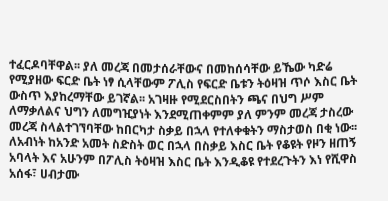ተፈርዶባቸዋል፡፡ ያለ መረጃ በመታሰራቸውና በመከሰሳቸው ይኼው ካድሬ የሚያዘው ፍርድ ቤት ነፃ ሲላቸውም ፖሊስ የፍርድ ቤቱን ትዕዛዝ ጥሶ እስር ቤት ውስጥ እያከረማቸው ይገኛል፡፡ አገዛዙ የሚደርስበትን ጫና በህግ ሥም ለማቃለልና ህግን ለመግዢያነት እንደሚጠቀምም ያለ ምንም መረጃ ታስረው መረጃ ስላልተገኘባቸው ከበርካታ ስቃይ በኋላ የተለቀቁትን ማስታወስ በቂ ነው፡፡ ለአብነት ከአንድ አመት ስድስት ወር በኋላ በስቃይ እስር ቤት የቆዩት የዞን ዘጠኝ አባላት እና አሁንም በፖሊስ ትዕዛዝ እስር ቤት እንዲቆዩ የተደረጉትን እነ የሺዋስ አሰፋ፣ ሀብታሙ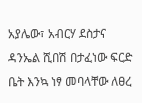አያሌው፣ አብርሃ ደስታና ዳንኤል ሺበሽ በታፈነው ፍርድ ቤት እንኳ ነፃ መባላቸው ለፀረ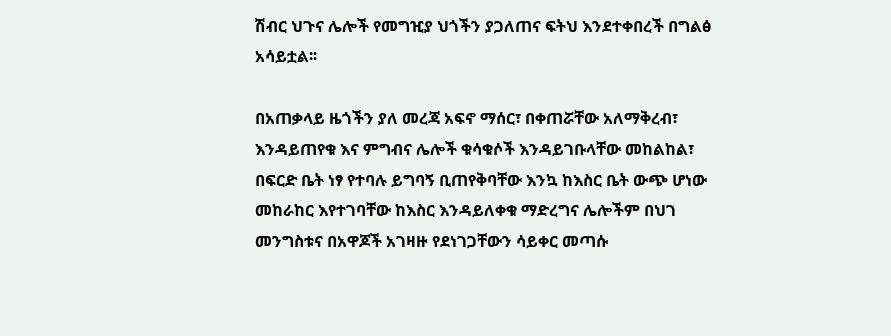ሽብር ህጉና ሌሎች የመግዢያ ህጎችን ያጋለጠና ፍትህ እንደተቀበረች በግልፅ አሳይቷል፡፡

በአጠቃላይ ዜጎችን ያለ መረጃ አፍኖ ማሰር፣ በቀጠሯቸው አለማቅረብ፣ እንዳይጠየቁ እና ምግብና ሌሎች ቁሳቁሶች እንዳይገቡላቸው መከልከል፣ በፍርድ ቤት ነፃ የተባሉ ይግባኝ ቢጠየቅባቸው እንኳ ከእስር ቤት ውጭ ሆነው መከራከር እየተገባቸው ከእስር እንዳይለቀቁ ማድረግና ሌሎችም በህገ መንግስቱና በአዋጆች አገዛዙ የደነገጋቸውን ሳይቀር መጣሱ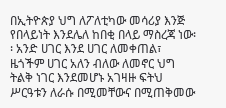በኢትዮጵያ ህግ ለፖለቲካው መሳሪያ እንጅ የበላይነት እንደሌለ ከበቂ በላይ ማስረጃ ነው፡፡ አንድ ሀገር እንደ ሀገር ለመቀጠል፣ ዜጎችም ሀገር አለን ብለው ለመኖር ህግ ትልቅ ነገር እንደመሆኑ አገዛዙ ፍትህ ሥርዓቱን ለራሱ በሚመቸውና በሚጠቅመው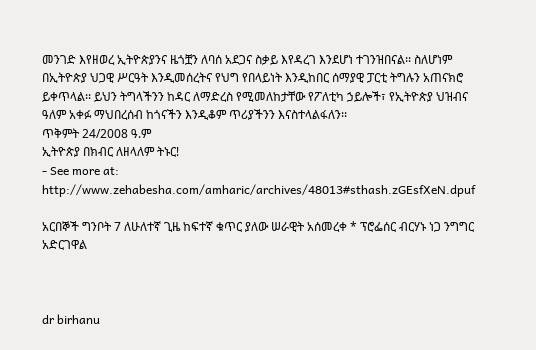መንገድ እየዘወረ ኢትዮጵያንና ዜጎቿን ለባሰ አደጋና ስቃይ እየዳረገ እንደሆነ ተገንዝበናል፡፡ ስለሆነም በኢትዮጵያ ህጋዊ ሥርዓት እንዲመሰረትና የህግ የበላይነት እንዲከበር ሰማያዊ ፓርቲ ትግሉን አጠናክሮ ይቀጥላል፡፡ ይህን ትግላችንን ከዳር ለማድረስ የሚመለከታቸው የፖለቲካ ኃይሎች፣ የኢትዮጵያ ህዝብና ዓለም አቀፉ ማህበረሰብ ከጎናችን እንዲቆም ጥሪያችንን እናስተላልፋለን፡፡
ጥቅምት 24/2008 ዓ.ም
ኢትዮጵያ በክብር ለዘላለም ትኑር!
- See more at: http://www.zehabesha.com/amharic/archives/48013#sthash.zGEsfXeN.dpuf

አርበኞች ግንቦት 7 ለሁለተኛ ጊዜ ከፍተኛ ቁጥር ያለው ሠራዊት አሰመረቀ * ፕሮፌሰር ብርሃኑ ነጋ ንግግር አድርገዋል



dr birhanu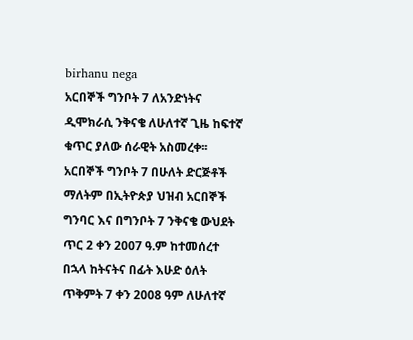birhanu nega
አርበኞች ግንቦት 7 ለአንድነትና ዲሞክራሲ ንቅናቄ ለሁለተኛ ጊዜ ከፍተኛ ቁጥር ያለው ሰራዊት አስመረቀ፡፡
አርበኞች ግንቦት 7 በሁለት ድርጅቶች ማለትም በኢትዮጵያ ህዝብ አርበኞች ግንባር እና በግንቦት 7 ንቅናቄ ውህደት ጥር 2 ቀን 2007 ዓ.ም ከተመሰረተ በኋላ ከትናትና በፊት እሁድ ዕለት ጥቅምት 7 ቀን 2008 ዓም ለሁለተኛ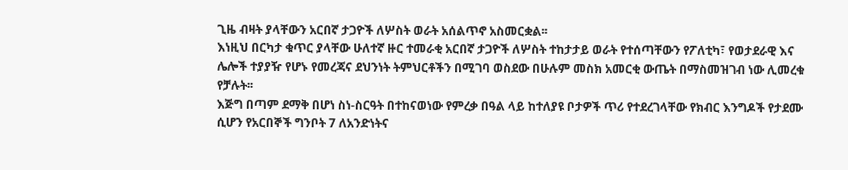ጊዜ ብዛት ያላቸውን አርበኛ ታጋዮች ለሦስት ወራት አሰልጥኖ አስመርቋል፡፡
እነዚህ በርካታ ቁጥር ያላቸው ሁለተኛ ዙር ተመራቂ አርበኛ ታጋዮች ለሦስት ተከታታይ ወራት የተሰጣቸውን የፖለቲካ፣ የወታደራዊ እና ሌሎች ተያያዥ የሆኑ የመረጃና ደህንነት ትምህርቶችን በሚገባ ወስደው በሁሉም መስክ አመርቂ ውጤት በማስመዝገብ ነው ሊመረቁ የቻሉት፡፡
እጅግ በጣም ደማቅ በሆነ ስነ-ስርዓት በተከናወነው የምረቃ በዓል ላይ ከተለያዩ ቦታዎች ጥሪ የተደረገላቸው የክብር እንግዶች የታደሙ ሲሆን የአርበኞች ግንቦት 7 ለአንድነትና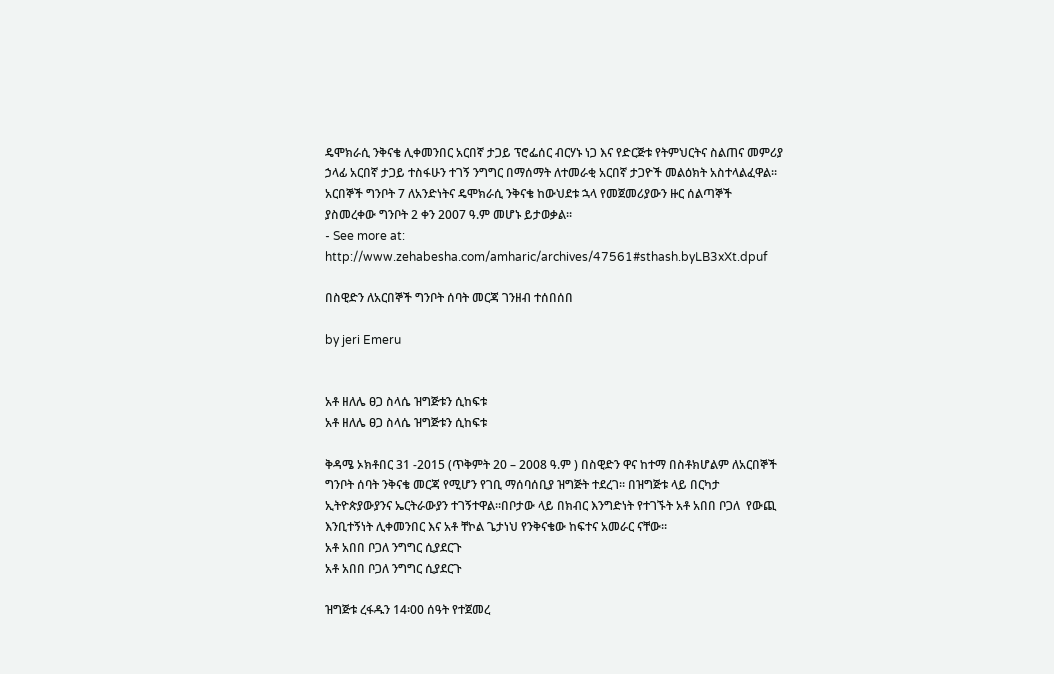ዴሞክራሲ ንቅናቄ ሊቀመንበር አርበኛ ታጋይ ፕሮፌሰር ብርሃኑ ነጋ እና የድርጅቱ የትምህርትና ስልጠና መምሪያ ኃላፊ አርበኛ ታጋይ ተስፋሁን ተገኝ ንግግር በማሰማት ለተመራቂ አርበኛ ታጋዮች መልዕክት አስተላልፈዋል፡፡
አርበኞች ግንቦት 7 ለአንድነትና ዴሞክራሲ ንቅናቄ ከውህደቱ ኋላ የመጀመሪያውን ዙር ሰልጣኞች ያስመረቀው ግንቦት 2 ቀን 2007 ዓ.ም መሆኑ ይታወቃል፡፡
- See more at: http://www.zehabesha.com/amharic/archives/47561#sthash.byLB3xXt.dpuf

በስዊድን ለአርበኞች ግንቦት ሰባት መርጃ ገንዘብ ተሰበሰበ

by jeri Emeru


አቶ ዘለሌ ፀጋ ስላሴ ዝግጅቱን ሲከፍቱ
አቶ ዘለሌ ፀጋ ስላሴ ዝግጅቱን ሲከፍቱ

ቅዳሜ ኦክቶበር 31 -2015 (ጥቅምት 20 – 2008 ዓ.ም ) በስዊድን ዋና ከተማ በስቶክሆልም ለአርበኞች ግንቦት ሰባት ንቅናቄ መርጃ የሚሆን የገቢ ማሰባሰቢያ ዝግጅት ተደረገ። በዝግጅቱ ላይ በርካታ ኢትዮጵያውያንና ኤርትራውያን ተገኝተዋል።በቦታው ላይ በክብር እንግድነት የተገኙት አቶ አበበ ቦጋለ  የውጪ እንቢተኝነት ሊቀመንበር እና አቶ ቸኮል ጌታነህ የንቅናቄው ከፍተና አመራር ናቸው።
አቶ አበበ ቦጋለ ንግግር ሲያደርጉ
አቶ አበበ ቦጋለ ንግግር ሲያደርጉ

ዝግጅቱ ረፋዱን 14፡00 ሰዓት የተጀመረ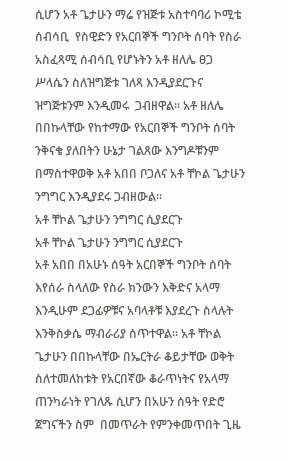ሲሆን አቶ ጌታሁን ማሬ የዝጅቱ አስተባባሪ ኮሚቴ ሰብሳቢ  የስዊድን የአርበኞች ግንቦት ሰባት የስራ አስፈጻሚ ሰብሳቢ የሆኑትን አቶ ዘለሌ ፀጋ ሥላሴን ስለዝግጅቱ ገለጻ እንዲያደርጉና ዝግጅቱንም እንዲመሩ  ጋብዘዋል። አቶ ዘለሌ በበኩላቸው የከተማው የአርበኞች ግንቦት ሰባት ንቅናቄ ያለበትን ሁኔታ ገልጸው እንግዶቹንም በማስተዋወቅ አቶ አበበ ቦጋለና አቶ ቸኮል ጌታሁን ንግግር እንዲያደሩ ጋብዘውል።
አቶ ቸኮል ጌታሁን ንግግር ሲያደርጉ
አቶ ቸኮል ጌታሁን ንግግር ሲያደርጉ
አቶ አበበ በአሁኑ ሰዓት አርበኞች ግንቦት ሰባት እየሰራ ስላለው የስራ ክንውን እቅድና አላማ እንዲሁም ደጋፊዎቹና አባላቶቹ እያደረጉ ስላሉት እንቅስቃሴ ማብራሪያ ሰጥተዋል። አቶ ቸኮል ጌታሁን በበኩላቸው በኤርትራ ቆይታቸው ወቅት ስለተመለከቱት የአርበኛው ቆራጥነትና የአላማ ጠንካራነት የገለጹ ሲሆን በአሁን ሰዓት የድሮ ጀግናችን ስም  በመጥራት የምንቀመጥበት ጊዜ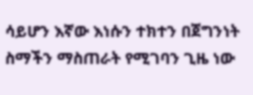ሳይሆን እኛው እነሱን ተክተን በጀግንነት ስማችን ማስጠራት የሚገባን ጊዜ ነው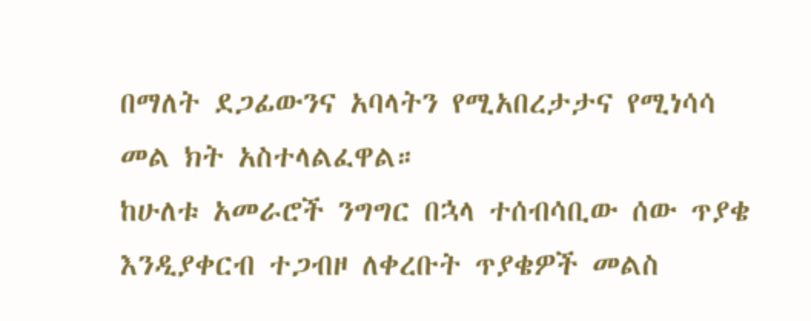በማለት ደጋፊውንና አባላትን የሚአበረታታና የሚነሳሳ መል ክት አስተላልፈዋል።
ከሁለቱ አመራሮች ንግግር በኋላ ተሰብሳቢው ሰው ጥያቄ እንዲያቀርብ ተጋብዞ ለቀረቡት ጥያቄዎች መልስ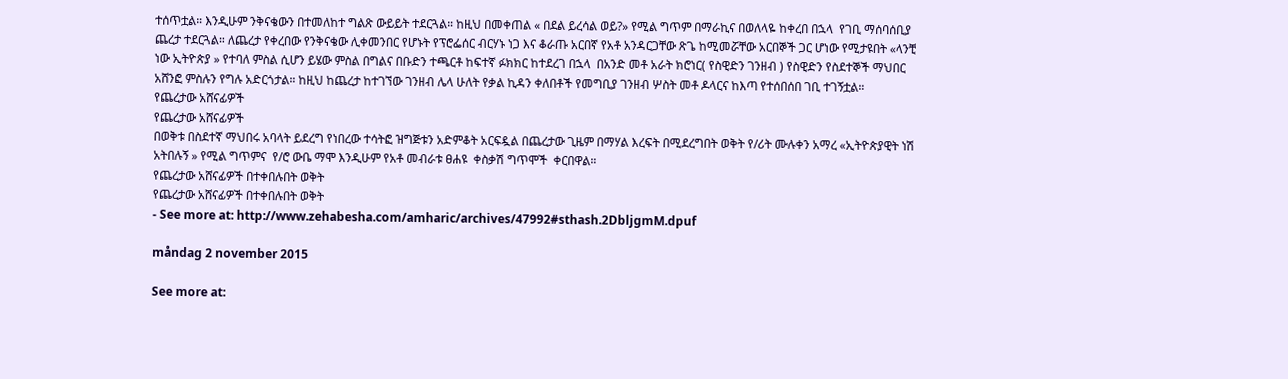ተሰጥቷል። እንዲሁም ንቅናቄውን በተመለከተ ግልጽ ውይይት ተደርጓል። ከዚህ በመቀጠል « በደል ይረሳል ወይ?» የሚል ግጥም በማራኪና በወለላዬ ከቀረበ በኋላ  የገቢ ማሰባሰቢያ ጨረታ ተደርጓል። ለጨረታ የቀረበው የንቅናቄው ሊቀመንበር የሆኑት የፕሮፌሰር ብርሃኑ ነጋ እና ቆራጡ አርበኛ የአቶ አንዳርጋቸው ጽጌ ከሚመሯቸው አርበኞች ጋር ሆነው የሚታዩበት «ላንቺ ነው ኢትዮጵያ » የተባለ ምስል ሲሆን ይሄው ምስል በግልና በቡድን ተጫርቶ ከፍተኛ ፉክክር ከተደረገ በኋላ  በአንድ መቶ አራት ክሮነር( የስዊድን ገንዘብ ) የስዊድን የስደተኞች ማህበር አሸንፎ ምስሉን የግሉ አድርጎታል። ከዚህ ከጨረታ ከተገኘው ገንዘብ ሌላ ሁለት የቃል ኪዳን ቀለበቶች የመግቢያ ገንዘብ ሦስት መቶ ዶላርና ከእጣ የተሰበሰበ ገቢ ተገኝቷል።
የጨረታው አሸናፊዎች
የጨረታው አሸናፊዎች
በወቅቱ በስደተኛ ማህበሩ አባላት ይደረግ የነበረው ተሳትፎ ዝግጅቱን አድምቆት አርፍዷል በጨረታው ጊዜም በማሃል እረፍት በሚደረግበት ወቅት የ/ሪት ሙሉቀን አማረ «ኢትዮጵያዊት ነሽ አትበሉኝ » የሚል ግጥምና  የ/ሮ ውቤ ማሞ እንዲሁም የአቶ መብራቱ ፀሐዩ  ቀስቃሽ ግጥሞች  ቀርበዋል።
የጨረታው አሸናፊዎች በተቀበሉበት ወቅት
የጨረታው አሸናፊዎች በተቀበሉበት ወቅት
- See more at: http://www.zehabesha.com/amharic/archives/47992#sthash.2DbljgmM.dpuf

måndag 2 november 2015

See more at: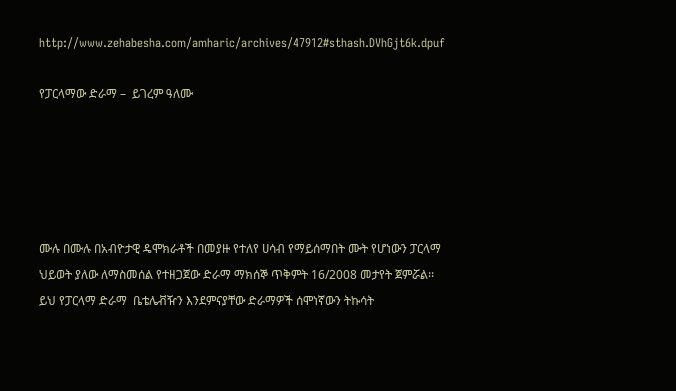http://www.zehabesha.com/amharic/archives/47912#sthash.DVhGjt6k.dpuf

የፓርላማው ድራማ –  ይገረም ዓለሙ





ሙሉ በሙሉ በአብዮታዊ ዴሞክራቶች በመያዙ የተለየ ሀሳብ የማይሰማበት ሙት የሆነውን ፓርላማ ህይወት ያለው ለማስመሰል የተዘጋጀው ድራማ ማክሰኞ ጥቅምት 16/2008 መታየት ጀምሯል፡፡ ይህ የፓርላማ ድራማ  ቤቴሌቭዥን እንደምናያቸው ድራማዎች ሰሞነኛውን ትኩሳት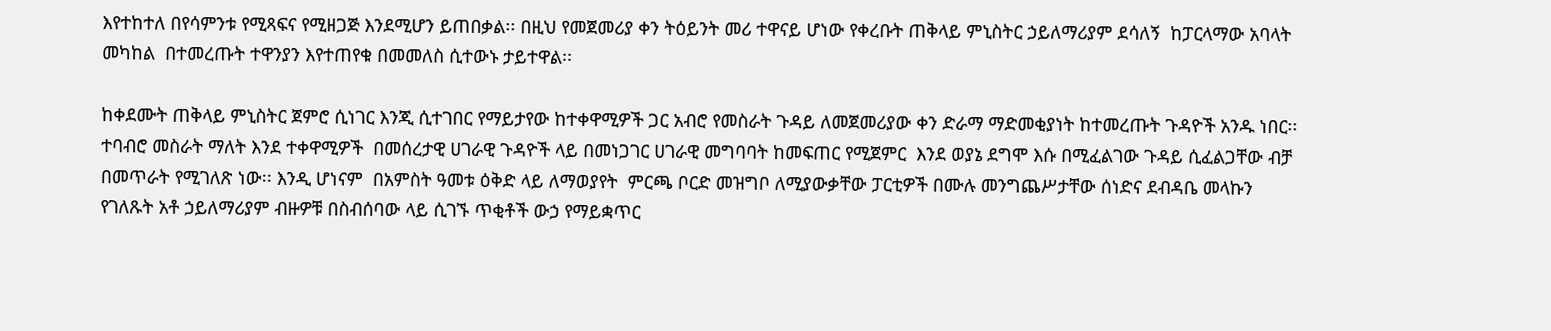እየተከተለ በየሳምንቱ የሚጻፍና የሚዘጋጅ እንደሚሆን ይጠበቃል፡፡ በዚህ የመጀመሪያ ቀን ትዕይንት መሪ ተዋናይ ሆነው የቀረቡት ጠቅላይ ምኒስትር ኃይለማሪያም ደሳለኝ  ከፓርላማው አባላት መካከል  በተመረጡት ተዋንያን እየተጠየቁ በመመለስ ሲተውኑ ታይተዋል፡፡

ከቀደሙት ጠቅላይ ምኒስትር ጀምሮ ሲነገር እንጂ ሲተገበር የማይታየው ከተቀዋሚዎች ጋር አብሮ የመስራት ጉዳይ ለመጀመሪያው ቀን ድራማ ማድመቂያነት ከተመረጡት ጉዳዮች አንዱ ነበር፡፡ ተባብሮ መስራት ማለት እንደ ተቀዋሚዎች  በመሰረታዊ ሀገራዊ ጉዳዮች ላይ በመነጋገር ሀገራዊ መግባባት ከመፍጠር የሚጀምር  እንደ ወያኔ ደግሞ እሱ በሚፈልገው ጉዳይ ሲፈልጋቸው ብቻ በመጥራት የሚገለጽ ነው፡፡ እንዲ ሆነናም  በአምስት ዓመቱ ዕቅድ ላይ ለማወያየት  ምርጫ ቦርድ መዝግቦ ለሚያውቃቸው ፓርቲዎች በሙሉ መንግጨሥታቸው ሰነድና ደብዳቤ መላኩን የገለጹት አቶ ኃይለማሪያም ብዙዎቹ በስብሰባው ላይ ሲገኙ ጥቂቶች ውኃ የማይቋጥር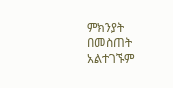ምክንያት በመስጠት አልተገኙም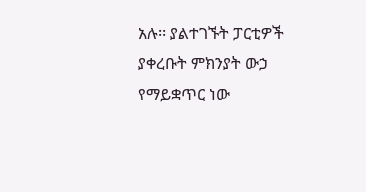አሉ፡፡ ያልተገኙት ፓርቲዎች ያቀረቡት ምክንያት ውኃ የማይቋጥር ነው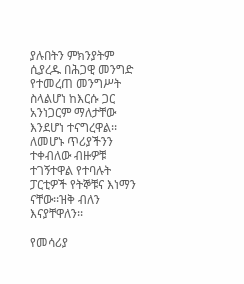ያሉበትን ምክንያትም ሲያረዱ በሕጋዊ መንግድ የተመረጠ መንግሥት ስላልሆነ ከእርሱ ጋር አንነጋርም ማለታቸው እንደሆነ ተናግረዋል፡፡ ለመሆኑ ጥሪያችንን ተቀብለው ብዙዎቹ ተገኝተዋል የተባሉት  ፓርቲዎች የትኞቹና እነማን ናቸው፡፡ዝቅ ብለን እናያቸዋለን፡፡

የመሳሪያ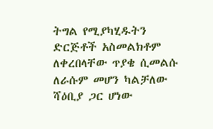ትግል የሚያካሂዱትን ድርጅቶች አስመልክቶም ለቀረበላቸው ጥያቄ ሲመልሱ  ለራሱም መሆን ካልቻለው ሻዕቢያ ጋር ሆነው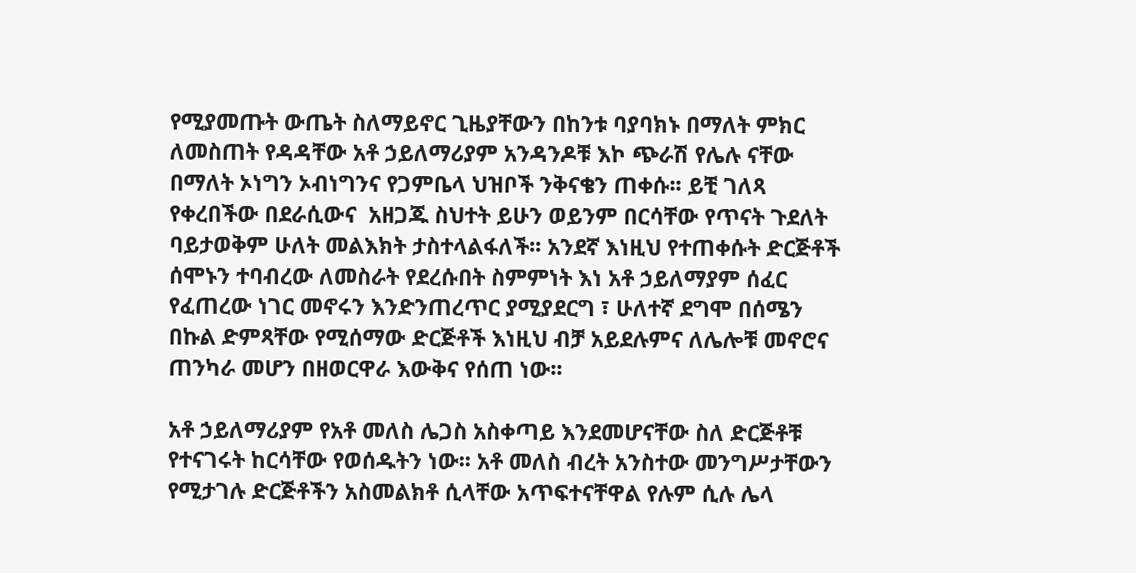የሚያመጡት ውጤት ስለማይኖር ጊዜያቸውን በከንቱ ባያባክኑ በማለት ምክር ለመስጠት የዳዳቸው አቶ ኃይለማሪያም አንዳንዶቹ እኮ ጭራሽ የሌሉ ናቸው በማለት ኦነግን ኦብነግንና የጋምቤላ ህዝቦች ንቅናቄን ጠቀሱ፡፡ ይቺ ገለጻ የቀረበችው በደራሲውና  አዘጋጁ ስህተት ይሁን ወይንም በርሳቸው የጥናት ጉደለት ባይታወቅም ሁለት መልእክት ታስተላልፋለች፡፡ አንደኛ እነዚህ የተጠቀሱት ድርጅቶች ሰሞኑን ተባብረው ለመስራት የደረሱበት ስምምነት እነ አቶ ኃይለማያም ሰፈር የፈጠረው ነገር መኖሩን እንድንጠረጥር ያሚያደርግ ፣ ሁለተኛ ደግሞ በሰሜን በኩል ድምጻቸው የሚሰማው ድርጅቶች እነዚህ ብቻ አይደሉምና ለሌሎቹ መኖሮና ጠንካራ መሆን በዘወርዋራ እውቅና የሰጠ ነው፡፡

አቶ ኃይለማሪያም የአቶ መለስ ሌጋስ አስቀጣይ እንደመሆናቸው ስለ ድርጅቶቹ የተናገሩት ከርሳቸው የወሰዱትን ነው፡፡ አቶ መለስ ብረት አንስተው መንግሥታቸውን የሚታገሉ ድርጅቶችን አስመልክቶ ሲላቸው አጥፍተናቸዋል የሉም ሲሉ ሌላ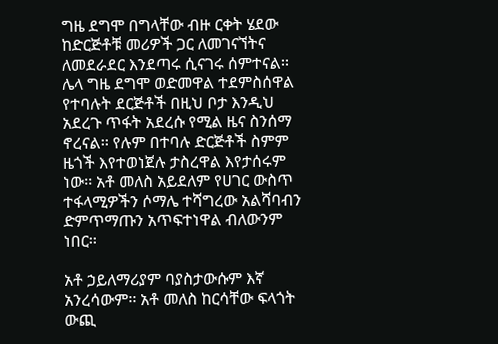ግዜ ደግሞ በግላቸው ብዙ ርቀት ሄደው ከድርጅቶቹ መሪዎች ጋር ለመገናኘትና ለመደራደር እንደጣሩ ሲናገሩ ሰምተናል፡፡ ሌላ ግዜ ደግሞ ወድመዋል ተደምስሰዋል የተባሉት ደርጅቶች በዚህ ቦታ እንዲህ አደረጉ ጥፋት አደረሱ የሚል ዜና ስንሰማ ኖረናል፡፡ የሉም በተባሉ ድርጅቶች ስምም ዜጎች እየተወነጀሉ ታስረዋል እየታሰሩም ነው፡፡ አቶ መለስ አይደለም የሀገር ውስጥ ተፋላሚዎችን ሶማሌ ተሻግረው አልሻባብን ድምጥማጡን አጥፍተነዋል ብለውንም ነበር፡፡

አቶ ኃይለማሪያም ባያስታውሱም እኛ አንረሳውም፡፡ አቶ መለስ ከርሳቸው ፍላጎት ውጪ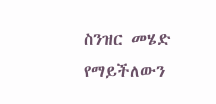ስንዝር መሄድ የማይችለውን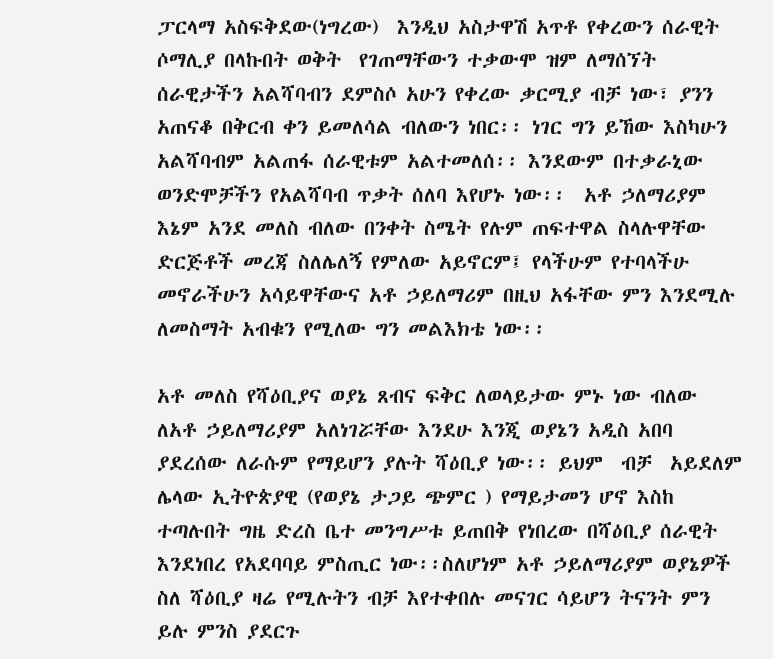ፓርላማ አስፍቅደው(ነግረው)  እንዲህ አስታዋሽ አጥቶ የቀረውን ሰራዊት  ሶማሊያ በላኩበት ወቅት  የገጠማቸውን ተቃውሞ ዝም ለማሰኘት  ሰራዊታችን አልሻባብን ደምስሶ አሁን የቀረው ቃርሚያ ብቻ ነው፣ ያንን አጠናቆ በቅርብ ቀን ይመለሳል ብለውን ነበር፡፡ ነገር ግን ይኸው እስካሁን አልሻባብም አልጠፋ ሰራዊቱም አልተመለሰ፡፡ እንደውም በተቃራኒው ወንድሞቻችን የአልሻባብ ጥቃት ሰለባ እየሆኑ ነው፡፡  አቶ ኃለማሪያም እኔም አንደ መለስ ብለው በንቀት ስሜት የሉም ጠፍተዋል ስላሉዋቸው ድርጅቶች መረጃ ስለሌለኝ የምለው አይኖርም፤ የላችሁም የተባላችሁ መኖራችሁን አሳይዋቸውና አቶ ኃይለማሪም በዚህ አፋቸው ምን እንደሚሉ ለመስማት አብቁን የሚለው ግን መልእክቴ ነው፡፡

አቶ መለስ የሻዕቢያና ወያኔ ጸብና ፍቅር ለወላይታው ምኑ ነው ብለው ለአቶ ኃይለማሪያም አለነገሯቸው እንደሁ እንጂ ወያኔን አዲስ አበባ ያደረሰው ለራሱም የማይሆን ያሉት ሻዕቢያ ነው፡፡ ይህም  ብቻ  አይደለም ሌላው ኢትዮጵያዊ (የወያኔ ታጋይ ጭምር ) የማይታመን ሆኖ እስከ ተጣሉበት ግዜ ድረስ ቤተ መንግሥቱ ይጠበቅ የነበረው በሻዕቢያ ሰራዊት እንደነበረ የአደባባይ ምስጢር ነው፡፡ስለሆነም አቶ ኃይለማሪያም ወያኔዎች ስለ ሻዕቢያ ዛሬ የሚሉትን ብቻ እየተቀበሉ መናገር ሳይሆን ትናንት ምን ይሉ ምንስ ያደርጉ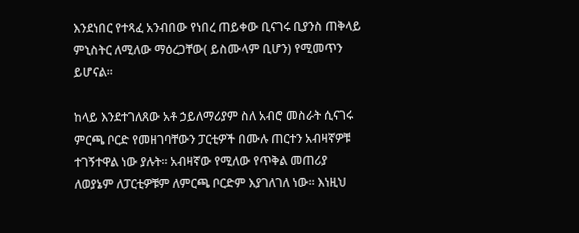እንደነበር የተጻፈ አንብበው የነበረ ጠይቀው ቢናገሩ ቢያንስ ጠቅላይ ምኒስትር ለሚለው ማዕረጋቸው( ይስሙላም ቢሆን) የሚመጥን ይሆናል፡፡

ከላይ እንደተገለጸው አቶ ኃይለማሪያም ስለ አብሮ መስራት ሲናገሩ ምርጫ ቦርድ የመዘገባቸውን ፓርቲዎች በሙሉ ጠርተን አብዛኛዎቹ ተገኝተዋል ነው ያሉት፡፡ አብዛኛው የሚለው የጥቅል መጠሪያ  ለወያኔም ለፓርቲዎቹም ለምርጫ ቦርድም እያገለገለ ነው፡፡ እነዚህ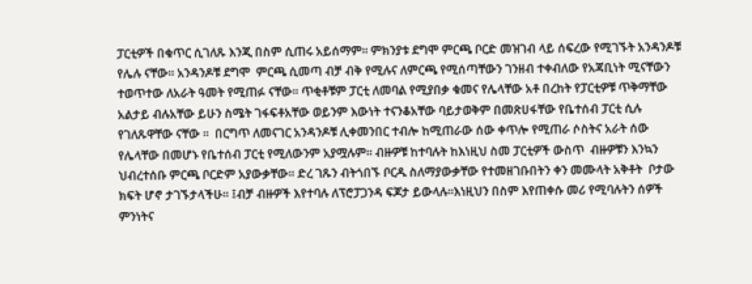ፓርቲዎች በቁጥር ሲገለጹ እንጂ በስም ሲጠሩ አይሰማም፡፡ ምክንያቱ ደግሞ ምርጫ ቦርድ መዝገብ ላይ ሰፍረው የሚገኙት አንዳንዶቹ የሌሉ ናቸው፡፡ አንዳንዶቹ ደግሞ  ምርጫ ሲመጣ ብቻ ብቅ የሚሉና ለምርጫ የሚሰጣቸውን ገንዘብ ተቀብለው የአጃቢነት ሚናቸውን ተወጥተው ለአራት ዓመት የሚጠፉ ናቸው፡፡ ጥቂቶቹም ፓርቲ ለመባል የሚያበቃ ቁመና የሌላቸው አቶ በረከት የፓርቲዎቹ ጥቅማቸው አልታይ ብሉአቸው ይሁን ስሜት ገፋፍቶአቸው ወይንም እውነት ተናንቆአቸው ባይታወቅም በመጽሀፋቸው የቤተሰብ ፓርቲ ሲሉ  የገለጹዋቸው ናቸው ፡፡  በርግጥ ለመናገር አንዳንዶቹ ሊቀመንበር ተብሎ ከሚጠራው ሰው ቀጥሎ የሚጠራ ሶስትና አራት ሰው የሌላቸው በመሆኑ የቤተሰብ ፓርቲ የሚለውንም አያሟሉም፡፡ ብዙዎቹ ከተባሉት ከእነዚህ ስመ ፓርቲዎች ውስጥ  ብዙዎቹን እንኳን ህብረተሰቡ ምርጫ ቦርድም አያውቃቸው፡፡ ድረ ገጹን ብትጎበኙ ቦርዱ ስለማያውቃቸው የተመዘገቡበትን ቀን መሙላት አቅቶት  ቦታው ክፍት ሆኖ ታገኙታላችሁ፡፡ ፤ብቻ ብዙዎች እየተባሉ ለፕሮፓጋንዳ ፍጆታ ይውላሉ፡፡እነዚህን በስም እየጠቀሱ መሪ የሚባሉትን ሰዎች ምንነትና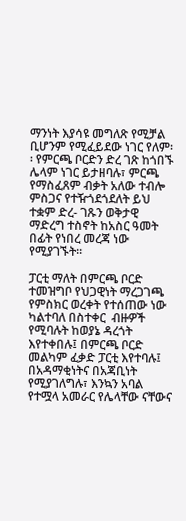ማንነት እያሳዩ መግለጽ የሚቻል ቢሆንም የሚፈይደው ነገር የለም፡፡ የምርጫ ቦርድን ድረ ገጽ ከጎበኙ  ሌላም ነገር ይታዘባሉ፣ ምርጫ የማስፈጸም ብቃት አለው ተብሎ ምስጋና የተዥጎደጎደለት ይህ ተቋም ድረ- ገጹን ወቅታዊ ማድረግ ተስኖት ከአስር ዓመት በፊት የነበረ መረጃ ነው የሚያገኙት፡፡

ፓርቲ ማለት በምርጫ ቦርድ ተመዝግቦ የህጋዊነት ማረጋገጫ የምስክር ወረቀት የተሰጠው ነው ካልተባለ በስተቀር  ብዙዎች የሚባሉት ከወያኔ ዳረጎት እየተቀበሉ፤ በምርጫ ቦርድ መልካም ፈቃድ ፓርቲ እየተባሉ፤ በአዳማቂነትና በአጃቢነት  የሚያገለግሉ፣ እንኳን አባል የተሟላ አመራር የሌላቸው ናቸውና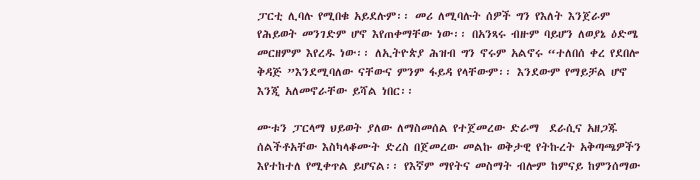ፓርቲ ሊባሉ የሚበቁ አይደሉም፡፡ መሪ ለሚባሉት ሰዎች ግን የእለት እንጀራም የሕይወት መንገድም ሆኖ እየጠቀማቸው ነው፡፡ በአንጻሩ ብዙም ባይሆን ለወያኔ ዕድሜ መርዘምም እየረዱ ነው፡፡ ለኢትዮጵያ ሕዝብ ግን ኖሩም አልኖሩ “ተለበሰ ቀረ የደበሎ ቅዳጅ ”እንደሚባለው ናቸውና ምንም ፋይዳ የላቸውም፡፡ እንደውም የማይቻል ሆኖ እንጂ አለመኖራቸው ይሻል ነበር፡፡

ሙቱን ፓርላማ ህይወት ያለው ለማስመሰል የተጀመረው ድራማ  ደራሲና አዘጋጁ ሰልችቶአቸው እስካላቆሙት ድረስ በጀመረው መልኩ ወቅታዊ የትኩረት አቅጣጫዎችን እየተከተለ የሚቀጥል ይሆናል፡፡ የእኛም ማየትና መስማት ብሎም ከምናይ ከምንሰማው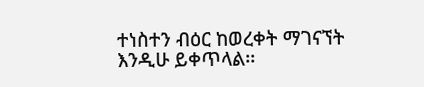ተነስተን ብዕር ከወረቀት ማገናኘት እንዲሁ ይቀጥላል፡፡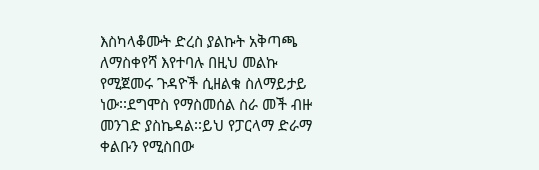እስካላቆሙት ድረስ ያልኩት አቅጣጫ ለማስቀየሻ እየተባሉ በዚህ መልኩ የሚጀመሩ ጉዳዮች ሲዘልቁ ስለማይታይ ነው፡፡ደግሞስ የማስመሰል ስራ መች ብዙ መንገድ ያስኬዳል፡፡ይህ የፓርላማ ድራማ ቀልቡን የሚስበው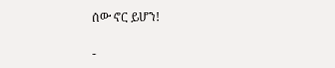ሰው ኖር ይሆን!

-